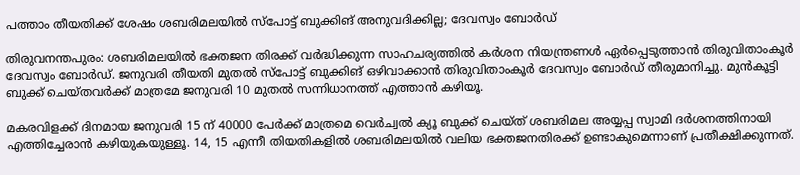പത്താം തീയതിക്ക് ശേഷം ശബരിമലയിൽ സ്‌പോട്ട് ബുക്കിങ് അനുവദിക്കില്ല; ദേവസ്വം ബോർഡ്

തിരുവനന്തപുരം: ശബരിമലയിൽ ഭക്തജന തിരക്ക് വർദ്ധിക്കുന്ന സാഹചര്യത്തിൽ കർശന നിയന്ത്രണൾ ഏർപ്പെടുത്താൻ തിരുവിതാംകൂർ ദേവസ്വം ബോർഡ്. ജനുവരി തീയതി മുതൽ സ്പോട്ട് ബുക്കിങ് ഒഴിവാക്കാൻ തിരുവിതാംകൂർ ദേവസ്വം ബോർഡ് തീരുമാനിച്ചു. മുൻകൂട്ടി ബുക്ക് ചെയ്തവർക്ക് മാത്രമേ ജനുവരി 10 മുതൽ സന്നിധാനത്ത് എത്താൻ കഴിയൂ.

മകരവിളക്ക് ദിനമായ ജനുവരി 15 ന് 40000 പേർക്ക് മാത്രമെ വെർച്വൽ ക്യൂ ബുക്ക് ചെയ്ത് ശബരിമല അയ്യപ്പ സ്വാമി ദർശനത്തിനായി എത്തിച്ചേരാൻ കഴിയുകയുള്ളൂ. 14, 15 എന്നീ തിയതികളിൽ ശബരിമലയിൽ വലിയ ഭക്തജനതിരക്ക് ഉണ്ടാകുമെന്നാണ് പ്രതീക്ഷിക്കുന്നത്.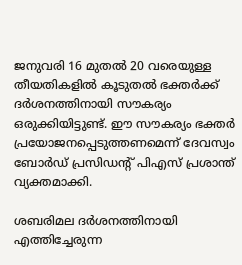ജനുവരി 16 മുതൽ 20 വരെയുള്ള തീയതികളിൽ കൂടുതൽ ഭക്തർക്ക് ദർശനത്തിനായി സൗകര്യം ഒരുക്കിയിട്ടുണ്ട്. ഈ സൗകര്യം ഭക്തർ പ്രയോജനപ്പെടുത്തണമെന്ന് ദേവസ്വം ബോർഡ് പ്രസിഡന്റ് പിഎസ് പ്രശാന്ത് വ്യക്തമാക്കി.

ശബരിമല ദർശനത്തിനായി എത്തിച്ചേരുന്ന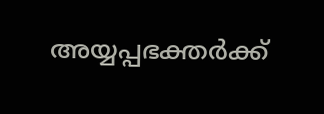അയ്യപ്പഭക്തർക്ക്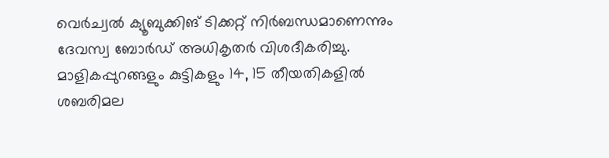വെർച്വൽ ക്യൂബുക്കിങ് ടിക്കറ്റ് നിർബന്ധമാണെന്നും ദേവസ്വ ബോർഡ് അധികൃതർ വിശദീകരിച്ചു. മാളികപ്പുറങ്ങളും കുട്ടികളും 14, 15 തീയതികളിൽ ശബരിമല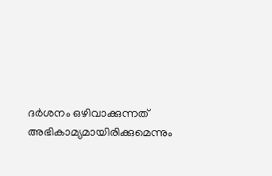ദർശനം ഒഴിവാക്കുന്നത് അഭികാമ്യമായിരിക്കുമെന്നും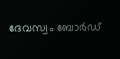ദേവസ്വം ബോർഡ്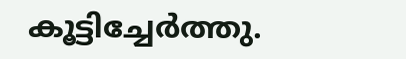കൂട്ടിച്ചേർത്തു.